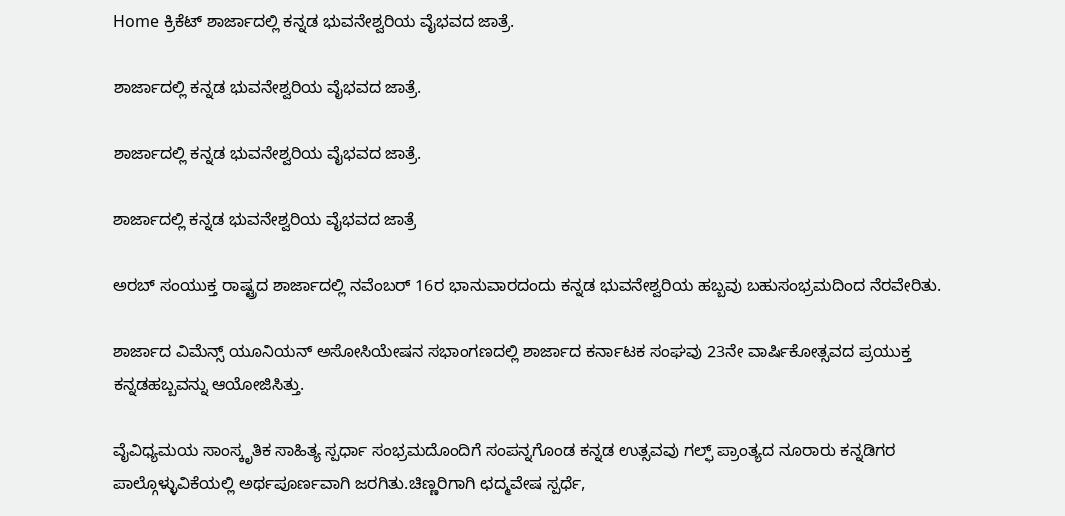Home ಕ್ರಿಕೆಟ್ ಶಾರ್ಜಾದಲ್ಲಿ ಕನ್ನಡ ಭುವನೇಶ್ವರಿಯ ವೈಭವದ ಜಾತ್ರೆ.

ಶಾರ್ಜಾದಲ್ಲಿ ಕನ್ನಡ ಭುವನೇಶ್ವರಿಯ ವೈಭವದ ಜಾತ್ರೆ.

ಶಾರ್ಜಾದಲ್ಲಿ ಕನ್ನಡ ಭುವನೇಶ್ವರಿಯ ವೈಭವದ ಜಾತ್ರೆ.

ಶಾರ್ಜಾದಲ್ಲಿ ಕನ್ನಡ ಭುವನೇಶ್ವರಿಯ ವೈಭವದ ಜಾತ್ರೆ

ಅರಬ್ ಸಂಯುಕ್ತ ರಾಷ್ಟ್ರದ ಶಾರ್ಜಾದಲ್ಲಿ ನವೆಂಬರ್ 16ರ ಭಾನುವಾರದಂದು ಕನ್ನಡ ಭುವನೇಶ್ವರಿಯ ಹಬ್ಬವು ಬಹುಸಂಭ್ರಮದಿಂದ ನೆರವೇರಿತು.

ಶಾರ್ಜಾದ ವಿಮೆನ್ಸ್ ಯೂನಿಯನ್ ಅಸೋಸಿಯೇಷನ ಸಭಾಂಗಣದಲ್ಲಿ ಶಾರ್ಜಾದ ಕರ್ನಾಟಕ ಸಂಘವು 23ನೇ ವಾರ್ಷಿಕೋತ್ಸವದ ಪ್ರಯುಕ್ತ ಕನ್ನಡಹಬ್ಬವನ್ನು ಆಯೋಜಿಸಿತ್ತು.

ವೈವಿಧ್ಯಮಯ ಸಾಂಸ್ಕೃತಿಕ ಸಾಹಿತ್ಯ ಸ್ಪರ್ಧಾ ಸಂಭ್ರಮದೊಂದಿಗೆ ಸಂಪನ್ನಗೊಂಡ ಕನ್ನಡ ಉತ್ಸವವು ಗಲ್ಫ್ ಪ್ರಾಂತ್ಯದ ನೂರಾರು ಕನ್ನಡಿಗರ ಪಾಲ್ಗೊಳ್ಳುವಿಕೆಯಲ್ಲಿ ಅರ್ಥಪೂರ್ಣವಾಗಿ ಜರಗಿತು.ಚಿಣ್ಣರಿಗಾಗಿ ಛದ್ಮವೇಷ ಸ್ಪರ್ಧೆ,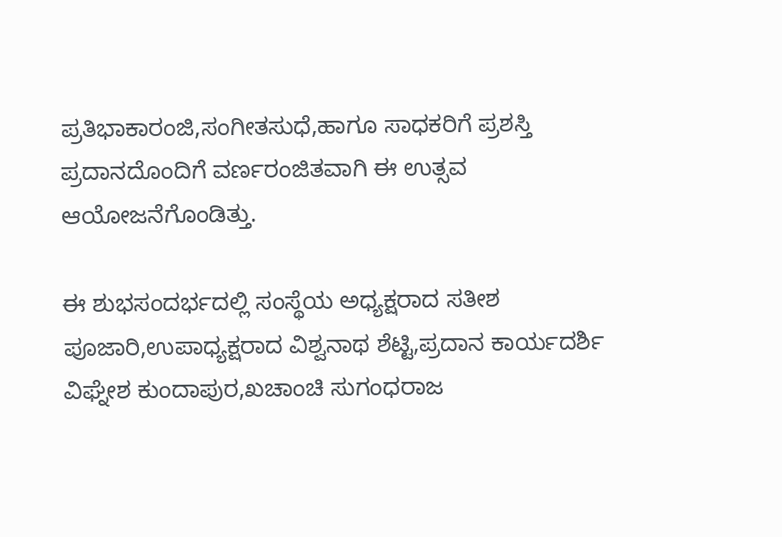ಪ್ರತಿಭಾಕಾರಂಜಿ,ಸಂಗೀತಸುಧೆ,ಹಾಗೂ ಸಾಧಕರಿಗೆ ಪ್ರಶಸ್ತಿ ಪ್ರದಾನದೊಂದಿಗೆ ವರ್ಣರಂಜಿತವಾಗಿ ಈ ಉತ್ಸವ ಆಯೋಜನೆಗೊಂಡಿತ್ತು.

ಈ ಶುಭಸಂದರ್ಭದಲ್ಲಿ ಸಂಸ್ಥೆಯ ಅಧ್ಯಕ್ಷರಾದ ಸತೀಶ ಪೂಜಾರಿ,ಉಪಾಧ್ಯಕ್ಷರಾದ ವಿಶ್ವನಾಥ ಶೆಟ್ಟಿ,ಪ್ರದಾನ ಕಾರ್ಯದರ್ಶಿ ವಿಘ್ನೇಶ ಕುಂದಾಪುರ,ಖಚಾಂಚಿ ಸುಗಂಧರಾಜ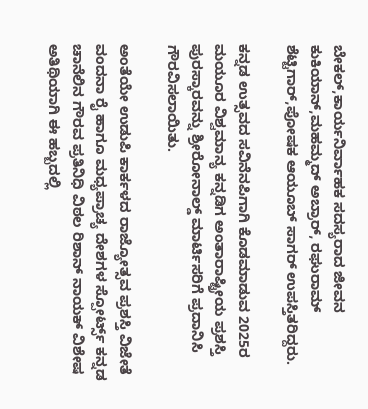ಬೇಕಲ್,ಕಾರ್ಯನಿರ್ವಾಹಕ ಸದಸ್ಯರಾದ ಜೀವನ ಕುಕಿಯಾನ್,ಮಹಮ್ಮದ್ ಅಬ್ರಾರ್, ರಘುರಾಮ್ ಶೆಟ್ಟಿಗಾರ್,ಪೋಷಕ ಆಯೂಬ್ ಸಾಗರ್ ಉಪಸ್ತಿತರಿದ್ದರು.

ಕನ್ನಡ ಉತ್ಸವದ ಸವಿನೆನಪಿಗಾಗಿ ಕೊಡಮಾಡುವ 2025ರ ಮಯೂರ ವಿಶ್ವಮಾನ್ಯ ಕನ್ನಡಿಗ ಅಂತಾರಾಷ್ಟ್ರೀಯ ಪ್ರಶಸ್ತಿ ಪುರಸ್ಕಾರವನ್ನು ಶ್ರೀರೋನಾಲ್ಡ್ ಮಾರ್ಟಿಸರಿಗೆ ಪ್ರದಾನಿಸಿ ಗೌರವಿಸಲಾಯಿತು.

ಅಂತೆಯೇ ಉಡುಪಿ ಕಾರ್ಕಳದ ರಾಜ್ಯೋತ್ಸವ ಪ್ರಶಸ್ತಿ ವಿಜೇತೆ ವಂದನಾ ರೈ ಹಾಗೂ ಮಧ್ಯಪ್ರಾಚ್ಯ ದೇಶಗಳ ಸ್ಪೋರ್ಟ್ಸ್ ಕನ್ನಡ ಚಾನೆಲಿನ ಗೌರವ ಪ್ರತಿನಿಧಿ ವಿಠಲ ರಿಶಾನ್ ನಾಯಕ್ ವಿಶೇಷ ಅತಿಥಿಯಾಗಿ ಈ ಹಬ್ಬದಲ್ಲಿ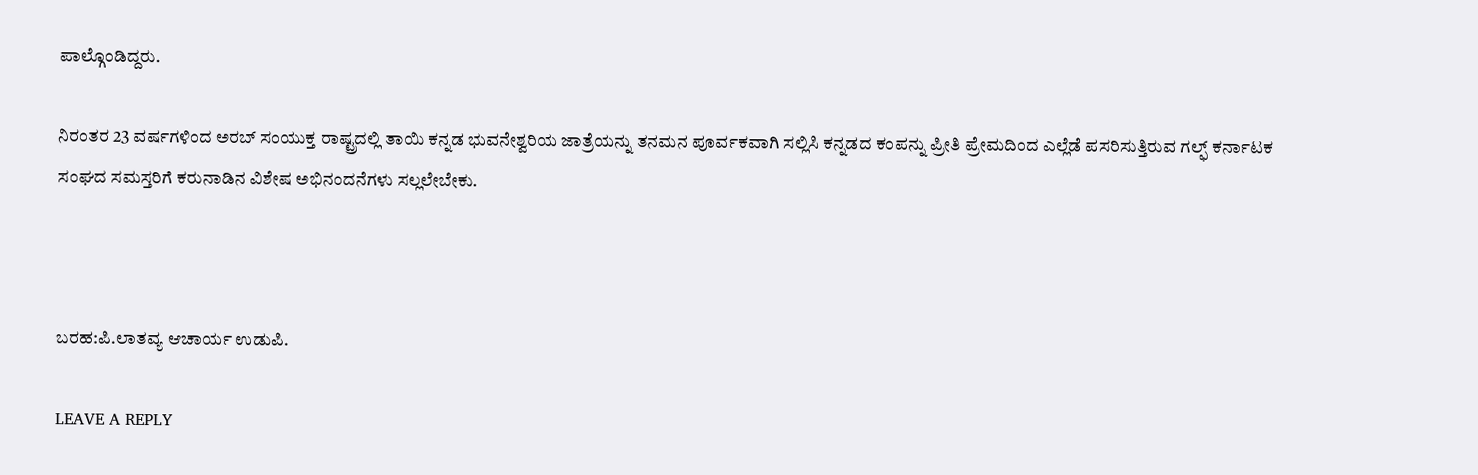ಪಾಲ್ಗೊಂಡಿದ್ದರು.

ನಿರಂತರ 23 ವರ್ಷಗಳಿಂದ ಅರಬ್ ಸಂಯುಕ್ತ ರಾಷ್ಟ್ರದಲ್ಲಿ ತಾಯಿ ಕನ್ನಡ ಭುವನೇಶ್ವರಿಯ ಜಾತ್ರೆಯನ್ನು ತನಮನ ಪೂರ್ವಕವಾಗಿ ಸಲ್ಲಿಸಿ ಕನ್ನಡದ ಕಂಪನ್ನು ಪ್ರೀತಿ ಪ್ರೇಮದಿಂದ ಎಲ್ಲೆಡೆ ಪಸರಿಸುತ್ತಿರುವ ಗಲ್ಫ್ ಕರ್ನಾಟಕ ಸಂಘದ ಸಮಸ್ತರಿಗೆ ಕರುನಾಡಿನ ವಿಶೇಷ ಅಭಿನಂದನೆಗಳು ಸಲ್ಲಲೇಬೇಕು.



ಬರಹ:ಪಿ.ಲಾತವ್ಯ ಆಚಾರ್ಯ ಉಡುಪಿ.

LEAVE A REPLY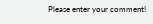Please enter your comment!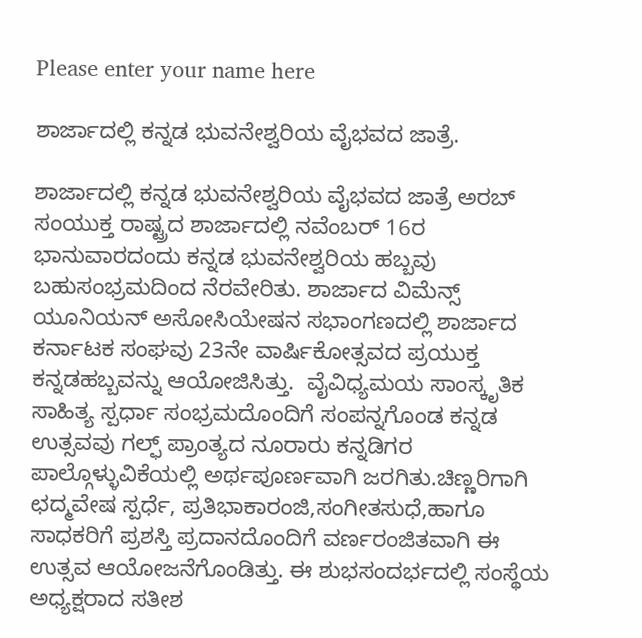Please enter your name here

ಶಾರ್ಜಾದಲ್ಲಿ ಕನ್ನಡ ಭುವನೇಶ್ವರಿಯ ವೈಭವದ ಜಾತ್ರೆ.

ಶಾರ್ಜಾದಲ್ಲಿ ಕನ್ನಡ ಭುವನೇಶ್ವರಿಯ ವೈಭವದ ಜಾತ್ರೆ ಅರಬ್ ಸಂಯುಕ್ತ ರಾಷ್ಟ್ರದ ಶಾರ್ಜಾದಲ್ಲಿ ನವೆಂಬರ್ 16ರ ಭಾನುವಾರದಂದು ಕನ್ನಡ ಭುವನೇಶ್ವರಿಯ ಹಬ್ಬವು ಬಹುಸಂಭ್ರಮದಿಂದ ನೆರವೇರಿತು. ಶಾರ್ಜಾದ ವಿಮೆನ್ಸ್ ಯೂನಿಯನ್ ಅಸೋಸಿಯೇಷನ ಸಭಾಂಗಣದಲ್ಲಿ ಶಾರ್ಜಾದ ಕರ್ನಾಟಕ ಸಂಘವು 23ನೇ ವಾರ್ಷಿಕೋತ್ಸವದ ಪ್ರಯುಕ್ತ ಕನ್ನಡಹಬ್ಬವನ್ನು ಆಯೋಜಿಸಿತ್ತು.  ವೈವಿಧ್ಯಮಯ ಸಾಂಸ್ಕೃತಿಕ ಸಾಹಿತ್ಯ ಸ್ಪರ್ಧಾ ಸಂಭ್ರಮದೊಂದಿಗೆ ಸಂಪನ್ನಗೊಂಡ ಕನ್ನಡ ಉತ್ಸವವು ಗಲ್ಫ್ ಪ್ರಾಂತ್ಯದ ನೂರಾರು ಕನ್ನಡಿಗರ ಪಾಲ್ಗೊಳ್ಳುವಿಕೆಯಲ್ಲಿ ಅರ್ಥಪೂರ್ಣವಾಗಿ ಜರಗಿತು.ಚಿಣ್ಣರಿಗಾಗಿ ಛದ್ಮವೇಷ ಸ್ಪರ್ಧೆ, ಪ್ರತಿಭಾಕಾರಂಜಿ,ಸಂಗೀತಸುಧೆ,ಹಾಗೂ ಸಾಧಕರಿಗೆ ಪ್ರಶಸ್ತಿ ಪ್ರದಾನದೊಂದಿಗೆ ವರ್ಣರಂಜಿತವಾಗಿ ಈ ಉತ್ಸವ ಆಯೋಜನೆಗೊಂಡಿತ್ತು. ಈ ಶುಭಸಂದರ್ಭದಲ್ಲಿ ಸಂಸ್ಥೆಯ ಅಧ್ಯಕ್ಷರಾದ ಸತೀಶ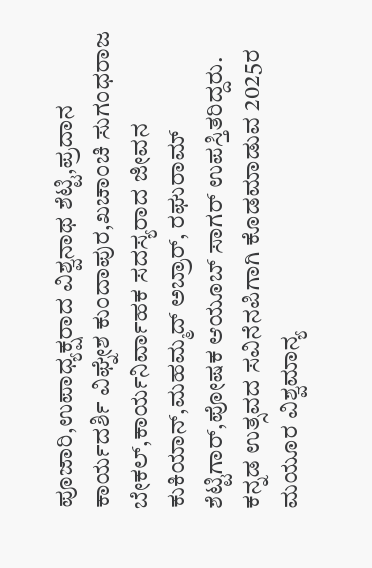ಪೂಜಾರಿ,ಉಪಾಧ್ಯಕ್ಷರಾದ ವಿಶ್ವನಾಥ ಶೆಟ್ಟಿ,ಪ್ರದಾನ ಕಾರ್ಯದರ್ಶಿ ವಿಘ್ನೇಶ ಕುಂದಾಪುರ,ಖಚಾಂಚಿ ಸುಗಂಧರಾಜ ಬೇಕಲ್,ಕಾರ್ಯನಿರ್ವಾಹಕ ಸದಸ್ಯರಾದ ಜೀವನ ಕುಕಿಯಾನ್,ಮಹಮ್ಮದ್ ಅಬ್ರಾರ್, ರಘುರಾಮ್ ಶೆಟ್ಟಿಗಾರ್,ಪೋಷಕ ಆಯೂಬ್ ಸಾಗರ್ ಉಪಸ್ತಿತರಿದ್ದರು. ಕನ್ನಡ ಉತ್ಸವದ ಸವಿನೆನಪಿಗಾಗಿ ಕೊಡಮಾಡುವ 2025ರ ಮಯೂರ ವಿಶ್ವಮಾನ್ಯ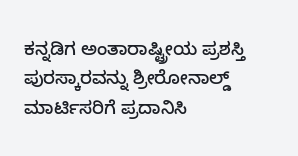ಕನ್ನಡಿಗ ಅಂತಾರಾಷ್ಟ್ರೀಯ ಪ್ರಶಸ್ತಿ ಪುರಸ್ಕಾರವನ್ನು ಶ್ರೀರೋನಾಲ್ಡ್ ಮಾರ್ಟಿಸರಿಗೆ ಪ್ರದಾನಿಸಿ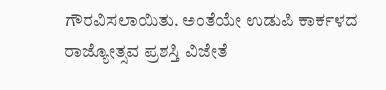ಗೌರವಿಸಲಾಯಿತು. ಅಂತೆಯೇ ಉಡುಪಿ ಕಾರ್ಕಳದ ರಾಜ್ಯೋತ್ಸವ ಪ್ರಶಸ್ತಿ ವಿಜೇತೆ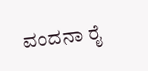ವಂದನಾ ರೈ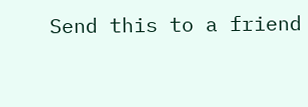Send this to a friend